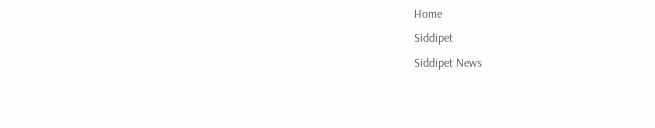Home
Siddipet
Siddipet News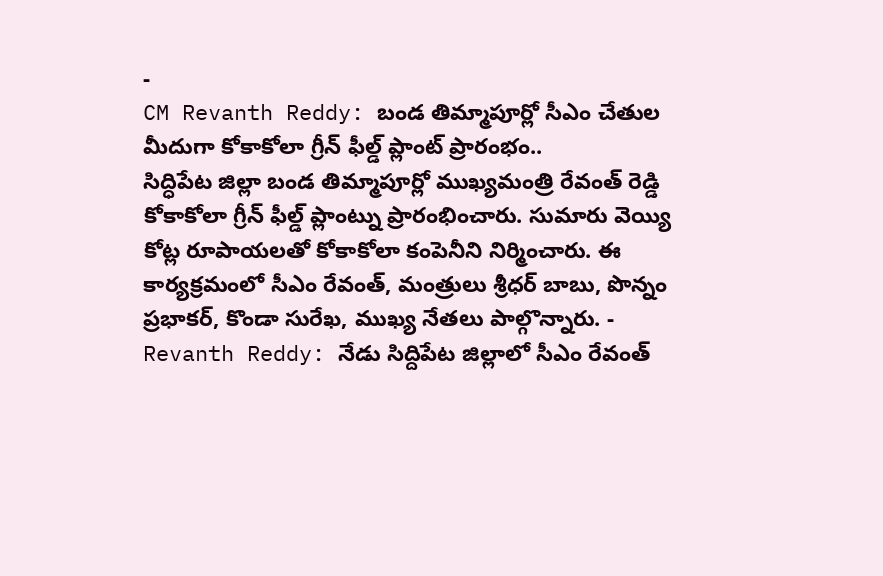-
CM Revanth Reddy: బండ తిమ్మాపూర్లో సీఎం చేతుల మీదుగా కోకాకోలా గ్రీన్ ఫీల్డ్ ప్లాంట్ ప్రారంభం..
సిద్ధిపేట జిల్లా బండ తిమ్మాపూర్లో ముఖ్యమంత్రి రేవంత్ రెడ్డి కోకాకోలా గ్రీన్ ఫీల్డ్ ప్లాంట్ను ప్రారంభించారు. సుమారు వెయ్యి కోట్ల రూపాయలతో కోకాకోలా కంపెనీని నిర్మించారు. ఈ కార్యక్రమంలో సీఎం రేవంత్, మంత్రులు శ్రీధర్ బాబు, పొన్నం ప్రభాకర్, కొండా సురేఖ, ముఖ్య నేతలు పాల్గొన్నారు. -
Revanth Reddy: నేడు సిద్దిపేట జిల్లాలో సీఎం రేవంత్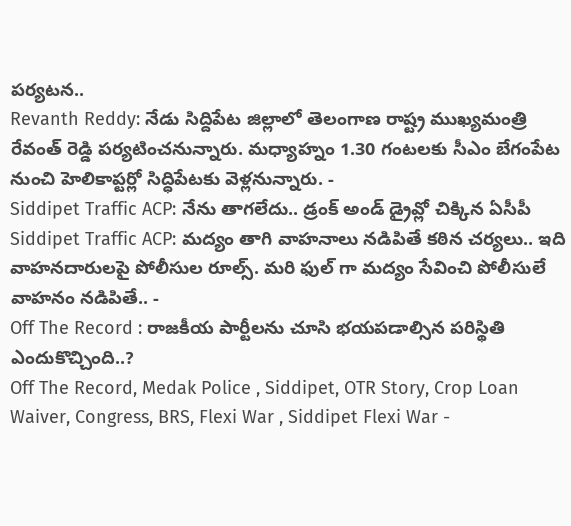పర్యటన..
Revanth Reddy: నేడు సిద్దిపేట జిల్లాలో తెలంగాణ రాష్ట్ర ముఖ్యమంత్రి రేవంత్ రెడ్డి పర్యటించనున్నారు. మధ్యాహ్నం 1.30 గంటలకు సీఎం బేగంపేట నుంచి హెలికాప్టర్లో సిద్ధిపేటకు వెళ్లనున్నారు. -
Siddipet Traffic ACP: నేను తాగలేదు.. డ్రంక్ అండ్ డ్రైవ్లో చిక్కిన ఏసీపీ
Siddipet Traffic ACP: మద్యం తాగి వాహనాలు నడిపితే కఠిన చర్యలు.. ఇది వాహనదారులపై పోలీసుల రూల్స్. మరి ఫుల్ గా మద్యం సేవించి పోలీసులే వాహనం నడిపితే.. -
Off The Record : రాజకీయ పార్టీలను చూసి భయపడాల్సిన పరిస్థితి ఎందుకొచ్చింది..?
Off The Record, Medak Police , Siddipet, OTR Story, Crop Loan Waiver, Congress, BRS, Flexi War , Siddipet Flexi War -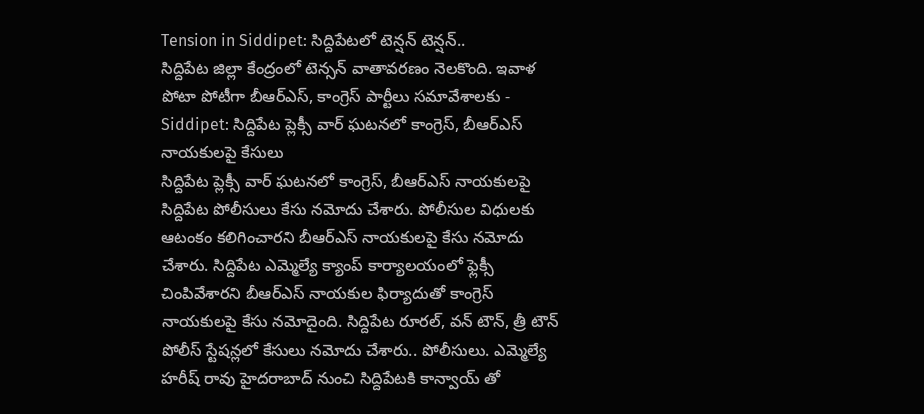Tension in Siddipet: సిద్దిపేటలో టెన్షన్ టెన్షన్..
సిద్దిపేట జిల్లా కేంద్రంలో టెన్సన్ వాతావరణం నెలకొంది. ఇవాళ పోటా పోటీగా బీఆర్ఎస్, కాంగ్రెస్ పార్టీలు సమావేశాలకు -
Siddipet: సిద్దిపేట ప్లెక్సీ వార్ ఘటనలో కాంగ్రెస్, బీఆర్ఎస్ నాయకులపై కేసులు
సిద్దిపేట ప్లెక్సీ వార్ ఘటనలో కాంగ్రెస్, బీఆర్ఎస్ నాయకులపై సిద్దిపేట పోలీసులు కేసు నమోదు చేశారు. పోలీసుల విధులకు ఆటంకం కలిగించారని బీఆర్ఎస్ నాయకులపై కేసు నమోదు చేశారు. సిద్దిపేట ఎమ్మెల్యే క్యాంప్ కార్యాలయంలో ఫ్లెక్సీ చింపివేశారని బీఆర్ఎస్ నాయకుల ఫిర్యాదుతో కాంగ్రెస్ నాయకులపై కేసు నమోదైంది. సిద్దిపేట రూరల్, వన్ టౌన్, త్రీ టౌన్ పోలీస్ స్టేషన్లలో కేసులు నమోదు చేశారు.. పోలీసులు. ఎమ్మెల్యే హరీష్ రావు హైదరాబాద్ నుంచి సిద్దిపేటకి కాన్వాయ్ తో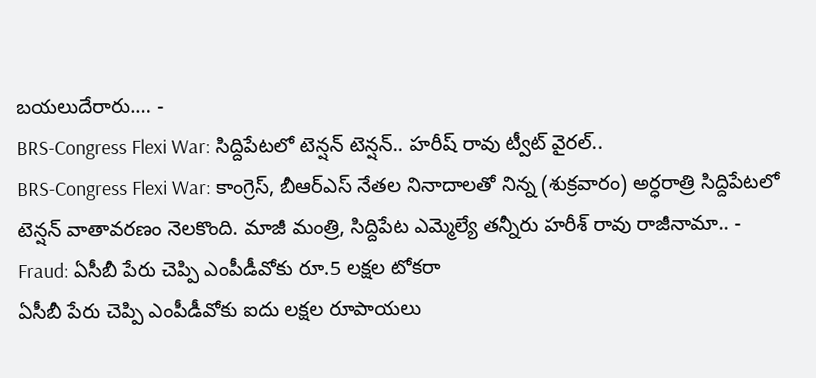బయలుదేరారు.… -
BRS-Congress Flexi War: సిద్దిపేటలో టెన్షన్ టెన్షన్.. హరీష్ రావు ట్వీట్ వైరల్..
BRS-Congress Flexi War: కాంగ్రెస్, బీఆర్ఎస్ నేతల నినాదాలతో నిన్న (శుక్రవారం) అర్ధరాత్రి సిద్దిపేటలో టెన్షన్ వాతావరణం నెలకొంది. మాజీ మంత్రి, సిద్దిపేట ఎమ్మెల్యే తన్నీరు హరీశ్ రావు రాజీనామా.. -
Fraud: ఏసీబీ పేరు చెప్పి ఎంపీడీవోకు రూ.5 లక్షల టోకరా
ఏసీబీ పేరు చెప్పి ఎంపీడీవోకు ఐదు లక్షల రూపాయలు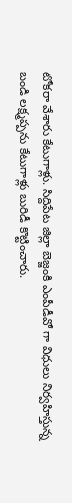టోకరా వేశారు కేటుగాళ్లు. సిద్దిపేట జిల్లా బెజ్జంకి ఎంపీడీవో గా విధులు నిర్వహిస్తున్న బండి లక్ష్మప్పను కేటుగాళ్లు బురిడీ కొట్టించారు.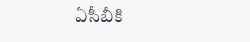ఏసీబీకి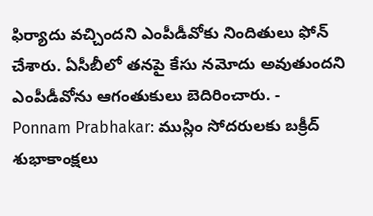ఫిర్యాదు వచ్చిందని ఎంపీడీవోకు నిందితులు ఫోన్ చేశారు. ఏసీబీలో తనపై కేసు నమోదు అవుతుందని ఎంపీడీవోను ఆగంతుకులు బెదిరించారు. -
Ponnam Prabhakar: ముస్లిం సోదరులకు బక్రీద్ శుభాకాంక్షలు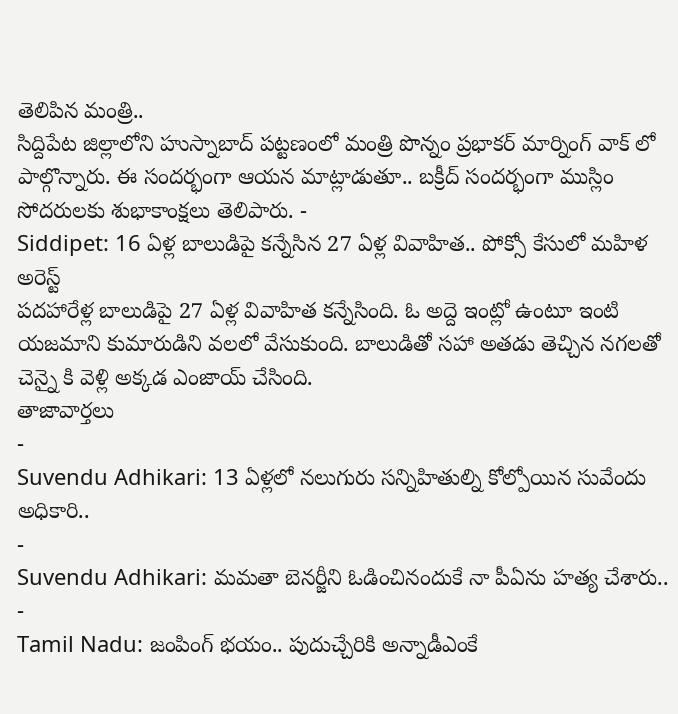తెలిపిన మంత్రి..
సిద్దిపేట జిల్లాలోని హుస్నాబాద్ పట్టణంలో మంత్రి పొన్నం ప్రభాకర్ మార్నింగ్ వాక్ లో పాల్గొన్నారు. ఈ సందర్భంగా ఆయన మాట్లాడుతూ.. బక్రీద్ సందర్భంగా ముస్లిం సోదరులకు శుభాకాంక్షలు తెలిపారు. -
Siddipet: 16 ఏళ్ల బాలుడిపై కన్నేసిన 27 ఏళ్ల వివాహిత.. పోక్సో కేసులో మహిళ అరెస్ట్
పదహారేళ్ల బాలుడిపై 27 ఏళ్ల వివాహిత కన్నేసింది. ఓ అద్దె ఇంట్లో ఉంటూ ఇంటి యజమాని కుమారుడిని వలలో వేసుకుంది. బాలుడితో సహా అతడు తెచ్చిన నగలతో చెన్నై కి వెళ్లి అక్కడ ఎంజాయ్ చేసింది.
తాజావార్తలు
-
Suvendu Adhikari: 13 ఏళ్లలో నలుగురు సన్నిహితుల్ని కోల్పోయిన సువేందు అధికారి..
-
Suvendu Adhikari: మమతా బెనర్జీని ఓడించినందుకే నా పీఏను హత్య చేశారు..
-
Tamil Nadu: జంపింగ్ భయం.. పుదుచ్చేరికి అన్నాడీఎంకే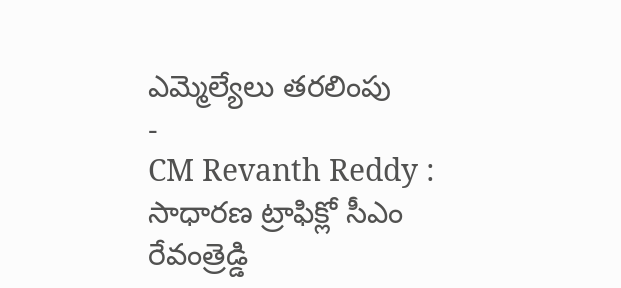ఎమ్మెల్యేలు తరలింపు
-
CM Revanth Reddy : సాధారణ ట్రాఫిక్లో సీఎం రేవంత్రెడ్డి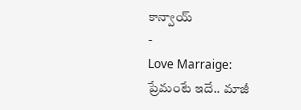కాన్వాయ్
-
Love Marraige: ప్రేమంటే ఇదే.. మాజీ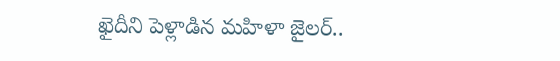ఖైదీని పెళ్లాడిన మహిళా జైలర్..